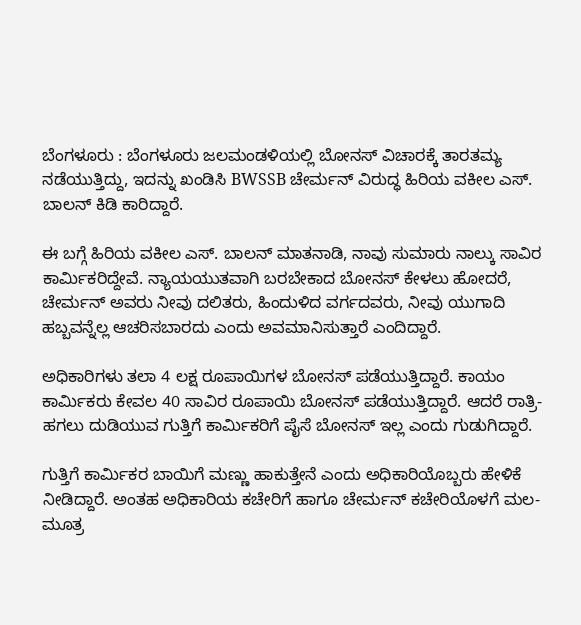ಬೆಂಗಳೂರು : ಬೆಂಗಳೂರು ಜಲಮಂಡಳಿಯಲ್ಲಿ ಬೋನಸ್ ವಿಚಾರಕ್ಕೆ ತಾರತಮ್ಯ ನಡೆಯುತ್ತಿದ್ದು, ಇದನ್ನು ಖಂಡಿಸಿ BWSSB ಚೇರ್ಮನ್ ವಿರುದ್ಧ ಹಿರಿಯ ವಕೀಲ ಎಸ್. ಬಾಲನ್ ಕಿಡಿ ಕಾರಿದ್ದಾರೆ.

ಈ ಬಗ್ಗೆ ಹಿರಿಯ ವಕೀಲ ಎಸ್. ಬಾಲನ್ ಮಾತನಾಡಿ, ನಾವು ಸುಮಾರು ನಾಲ್ಕು ಸಾವಿರ ಕಾರ್ಮಿಕರಿದ್ದೇವೆ. ನ್ಯಾಯಯುತವಾಗಿ ಬರಬೇಕಾದ ಬೋನಸ್ ಕೇಳಲು ಹೋದರೆ, ಚೇರ್ಮನ್ ಅವರು ನೀವು ದಲಿತರು, ಹಿಂದುಳಿದ ವರ್ಗದವರು, ನೀವು ಯುಗಾದಿ ಹಬ್ಬವನ್ನೆಲ್ಲ ಆಚರಿಸಬಾರದು ಎಂದು ಅವಮಾನಿಸುತ್ತಾರೆ ಎಂದಿದ್ದಾರೆ.

ಅಧಿಕಾರಿಗಳು ತಲಾ 4 ಲಕ್ಷ ರೂಪಾಯಿಗಳ ಬೋನಸ್ ಪಡೆಯುತ್ತಿದ್ದಾರೆ. ಕಾಯಂ ಕಾರ್ಮಿಕರು ಕೇವಲ 40 ಸಾವಿರ ರೂಪಾಯಿ ಬೋನಸ್ ಪಡೆಯುತ್ತಿದ್ದಾರೆ. ಆದರೆ ರಾತ್ರಿ-ಹಗಲು ದುಡಿಯುವ ಗುತ್ತಿಗೆ ಕಾರ್ಮಿಕರಿಗೆ ಪೈಸೆ ಬೋನಸ್ ಇಲ್ಲ ಎಂದು ಗುಡುಗಿದ್ದಾರೆ.

ಗುತ್ತಿಗೆ ಕಾರ್ಮಿಕರ ಬಾಯಿಗೆ ಮಣ್ಣು ಹಾಕುತ್ತೇನೆ ಎಂದು ಅಧಿಕಾರಿಯೊಬ್ಬರು ಹೇಳಿಕೆ ನೀಡಿದ್ದಾರೆ. ಅಂತಹ ಅಧಿಕಾರಿಯ ಕಚೇರಿಗೆ ಹಾಗೂ ಚೇರ್ಮನ್ ಕಚೇರಿಯೊಳಗೆ ಮಲ-ಮೂತ್ರ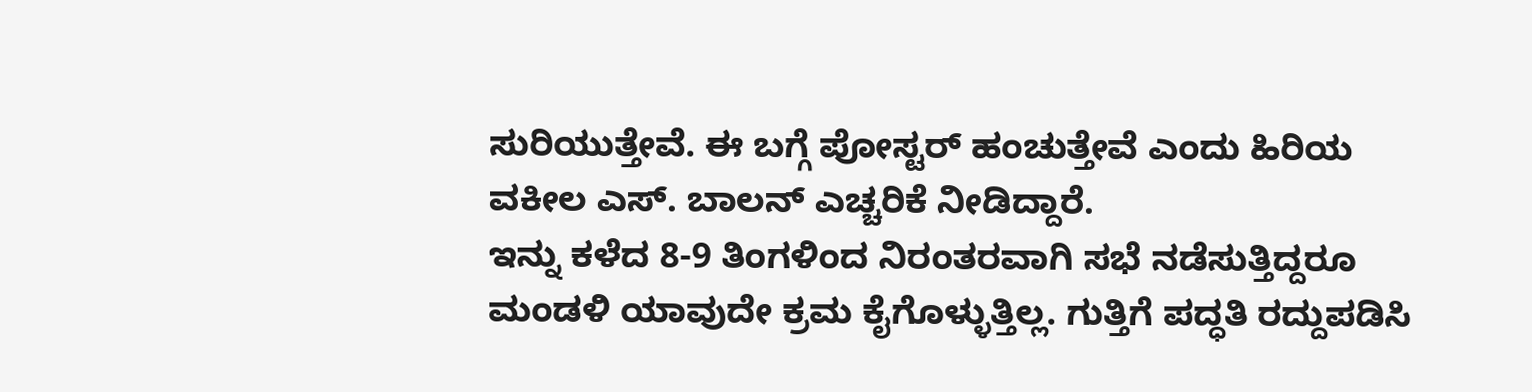ಸುರಿಯುತ್ತೇವೆ. ಈ ಬಗ್ಗೆ ಪೋಸ್ಟರ್ ಹಂಚುತ್ತೇವೆ ಎಂದು ಹಿರಿಯ ವಕೀಲ ಎಸ್. ಬಾಲನ್ ಎಚ್ಚರಿಕೆ ನೀಡಿದ್ದಾರೆ.
ಇನ್ನು ಕಳೆದ 8-9 ತಿಂಗಳಿಂದ ನಿರಂತರವಾಗಿ ಸಭೆ ನಡೆಸುತ್ತಿದ್ದರೂ ಮಂಡಳಿ ಯಾವುದೇ ಕ್ರಮ ಕೈಗೊಳ್ಳುತ್ತಿಲ್ಲ. ಗುತ್ತಿಗೆ ಪದ್ಧತಿ ರದ್ದುಪಡಿಸಿ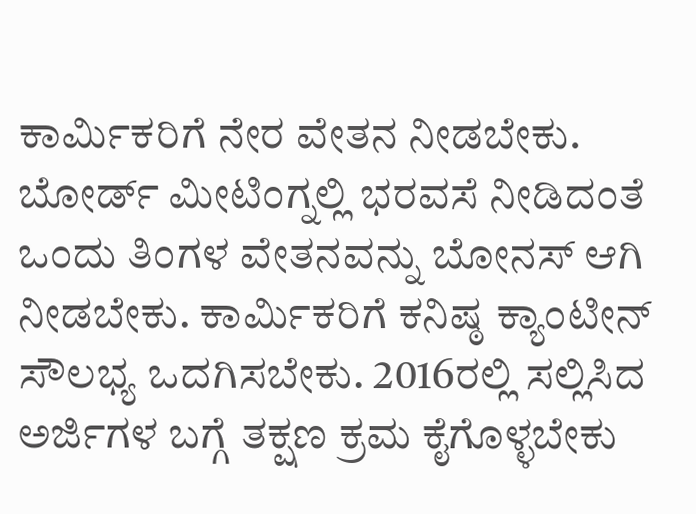ಕಾರ್ಮಿಕರಿಗೆ ನೇರ ವೇತನ ನೀಡಬೇಕು. ಬೋರ್ಡ್ ಮೀಟಿಂಗ್ನಲ್ಲಿ ಭರವಸೆ ನೀಡಿದಂತೆ ಒಂದು ತಿಂಗಳ ವೇತನವನ್ನು ಬೋನಸ್ ಆಗಿ ನೀಡಬೇಕು. ಕಾರ್ಮಿಕರಿಗೆ ಕನಿಷ್ಠ ಕ್ಯಾಂಟೀನ್ ಸೌಲಭ್ಯ ಒದಗಿಸಬೇಕು. 2016ರಲ್ಲಿ ಸಲ್ಲಿಸಿದ ಅರ್ಜಿಗಳ ಬಗ್ಗೆ ತಕ್ಷಣ ಕ್ರಮ ಕೈಗೊಳ್ಳಬೇಕು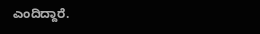ಎಂದಿದ್ದಾರೆ.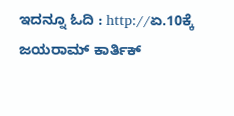ಇದನ್ನೂ ಓದಿ : http://ಏ.10ಕ್ಕೆ ಜಯರಾಮ್ ಕಾರ್ತಿಕ್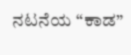ನಟನೆಯ “ಕಾಡ”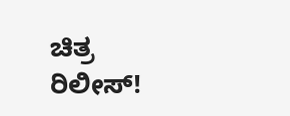ಚಿತ್ರ ರಿಲೀಸ್!